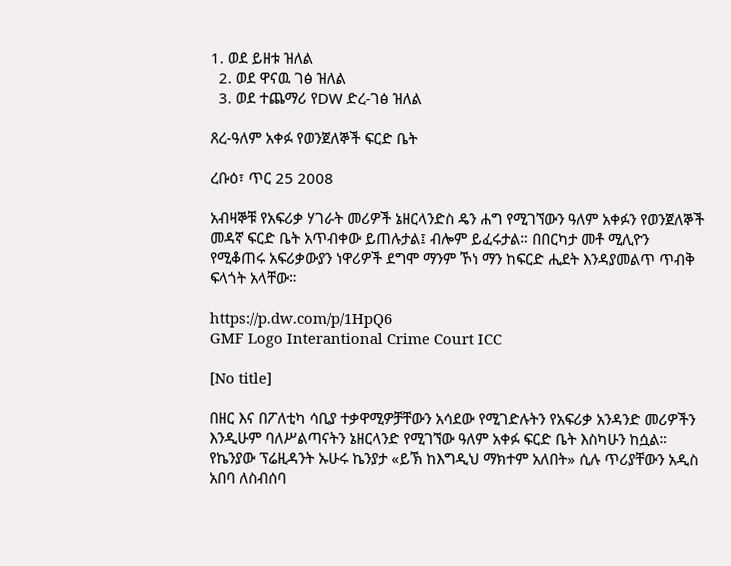1. ወደ ይዘቱ ዝለል
  2. ወደ ዋናዉ ገፅ ዝለል
  3. ወደ ተጨማሪ የDW ድረ-ገፅ ዝለል

ጸረ-ዓለም አቀፉ የወንጀለኞች ፍርድ ቤት

ረቡዕ፣ ጥር 25 2008

አብዛኞቹ የአፍሪቃ ሃገራት መሪዎች ኔዘርላንድስ ዴን ሐግ የሚገኘውን ዓለም አቀፉን የወንጀለኞች መዳኛ ፍርድ ቤት አጥብቀው ይጠሉታል፤ ብሎም ይፈሩታል። በበርካታ መቶ ሚሊዮን የሚቆጠሩ አፍሪቃውያን ነዋሪዎች ደግሞ ማንም ኾነ ማን ከፍርድ ሒደት እንዳያመልጥ ጥብቅ ፍላጎት አላቸው።

https://p.dw.com/p/1HpQ6
GMF Logo Interantional Crime Court ICC

[No title]

በዘር እና በፖለቲካ ሳቢያ ተቃዋሚዎቻቸውን አሳደው የሚገድሉትን የአፍሪቃ አንዳንድ መሪዎችን እንዲሁም ባለሥልጣናትን ኔዘርላንድ የሚገኘው ዓለም አቀፉ ፍርድ ቤት እስካሁን ከሷል። የኬንያው ፕሬዚዳንት ኡሁሩ ኬንያታ «ይኽ ከእግዲህ ማክተም አለበት» ሲሉ ጥሪያቸውን አዲስ አበባ ለስብሰባ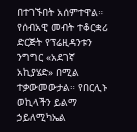በተገኙበት አሰምተዋል። የሰብአዊ መብት ተቆርቋሪ ድርጅት የፕሬዚዳንቱን ንግግር «አደገኛ አኪያሄድ» በሚል ተቃውመውታል። የበርሊኑ ወኪላችን ይልማ ኃይለሚካኤል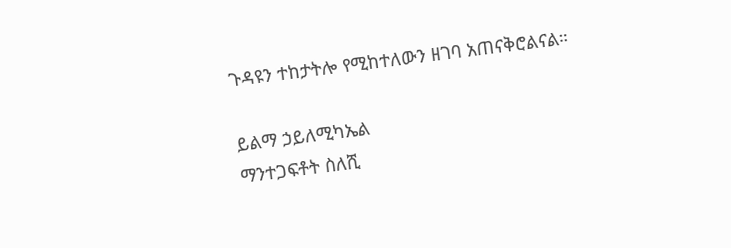ጉዳዩን ተከታትሎ የሚከተለውን ዘገባ አጠናቅሮልናል።

ይልማ ኃይለሚካኤል
ማንተጋፍቶት ስለሺ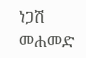ነጋሽ መሐመድ